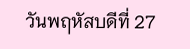วันพฤหัสบดีที่ 27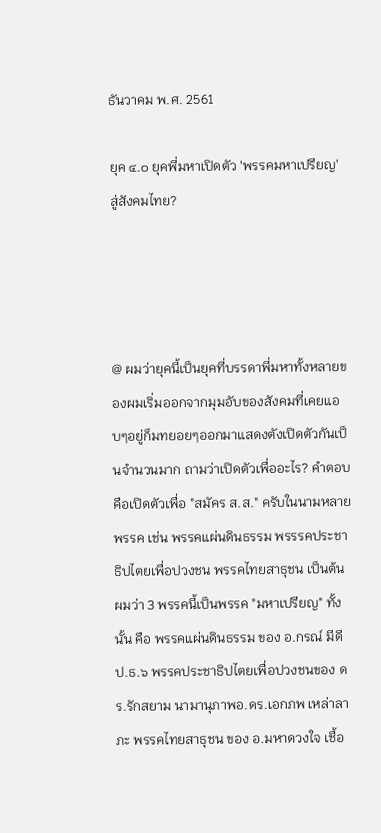ธันวาคม พ.ศ. 2561

ยุค ๔.๐ ยุคพี่มหาเปิดตัว 'พรรคมหาเปรียญ' สู่สังคมไทย?




@ ผมว่ายุคนี้เป็นยุคที่บรรดาพี่มหาทั้งหลายของผมเริ่มออกจากมุมอับของสังคมที่เคยแอบๆอยู่ก็มทยอยๆออกมาแสดงตังเปิดตัวกันเป็นจำนวนมาก ถามว่าเปิดตัวเพื่ออะไร? คำตอบคือเปิดตัวเพื่อ "สมัคร ส.ส." ครับในนามหลายพรรค เช่น พรรคแผ่นดินธรรม พรรรคประชาธิปไตยเพื่อปวงชน พรรคไทยสาธุชน เป็นต้น ผมว่า 3 พรรคนี้เป็นพรรค "มหาเปรียญ" ทั้งนั้น คือ พรรคแผ่นดินธรรม ของ อ.กรณ์ มีดี ป.ธ.๖ พรรคประชาธิปไตยเพื่อปวงชนของ ดร.รักสยาม นามานุภาพอ.ดร.เอกภพ เหล่าลาภะ พรรคไทยสาธุชน ของ อ.มหาดวงใจ เชื้อ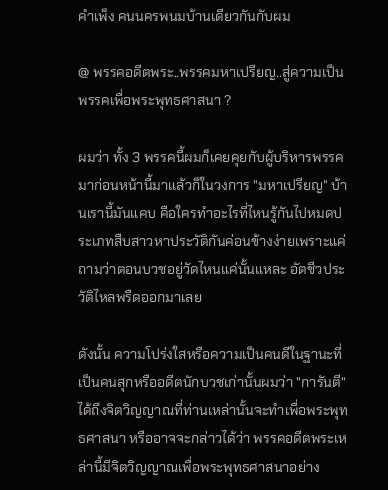คำเพ็ง คนนครพนมบ้านเดียวกันกับผม

@ พรรคอดีตพระ..พรรคมหาเปรียญ..สู่ความเป็นพรรคเพื่อพระพุทธศาสนา ?

ผมว่า ทั้ง 3 พรรคนี้ผมก็เคยคุยกับผู้บริหารพรรคมาก่อนหน้านี้มาแล้วก็ในวงการ "มหาเปรียญ" บ้านเรานี้มันแคบ คือใครทำอะไรที่ไหนรู้กันไปหมดประเภทสืบสาวหาประวัติกันค่อนข้างง่ายเพราะแค่ถามว่าตอนบวชอยู่วัดไหนแค่นั้นแหละ อัตชีวประวัติไหลพรืดออกมาเลย

ดังนั้น ความโปร่งใสหรือความเป็นคนดีในฐานะที่เป็นคนสุกหรืออดีตนักบวชเก่านั้นผมว่า "การันตี"ได้ถึงจิตวิญญาณที่ท่านเหล่านั้นจะทำเพื่อพระพุทธศาสนา หรืออาจจะกล่าวได้ว่า พรรคอดีตพระเหล่านี้มีจิตวิญญาณเพื่อพระพุทธศาสนาอย่าง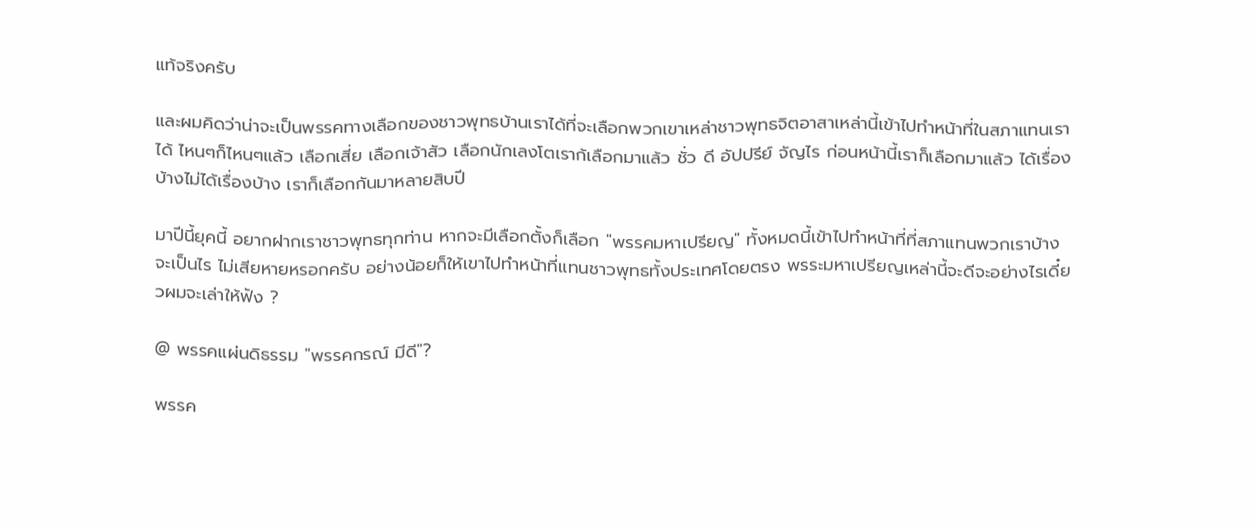แท้จริงครับ

และผมคิดว่าน่าจะเป็นพรรคทางเลือกของชาวพุทธบ้านเราได้ที่จะเลือกพวกเขาเหล่าชาวพุทธจิตอาสาเหล่านี้เข้าไปทำหน้าที่ในสภาแทนเราได้ ไหนๆก็ไหนๆแล้ว เลือกเสี่ย เลือกเจ้าสัว เลือกนักเลงโตเราก้เลือกมาแล้ว ชั่ว ดี อัปปรีย์ จัญไร ก่อนหน้านี้เราก็เลือกมาแล้ว ได้เรื่องบ้างไม่ได้เรื่องบ้าง เราก็เลือกกันมาหลายสิบปี

มาปีนี้ยุคนี้ อยากฝากเราชาวพุทธทุกท่าน หากจะมีเลือกตั้งก็เลือก "พรรคมหาเปรียญ" ทั้งหมดนี้เข้าไปทำหน้าที่ที่สภาแทนพวกเราบ้างจะเป็นไร ไม่เสียหายหรอกครับ อย่างน้อยก็ให้เขาไปทำหน้าที่แทนชาวพุทธทั้งประเทศโดยตรง พรระมหาเปรียญเหล่านี้จะดีจะอย่างไรเดี๋ยวผมจะเล่าให้ฟัง ?

@ พรรคแผ่นดิธรรม "พรรคกรณ์ มีดี"?

พรรค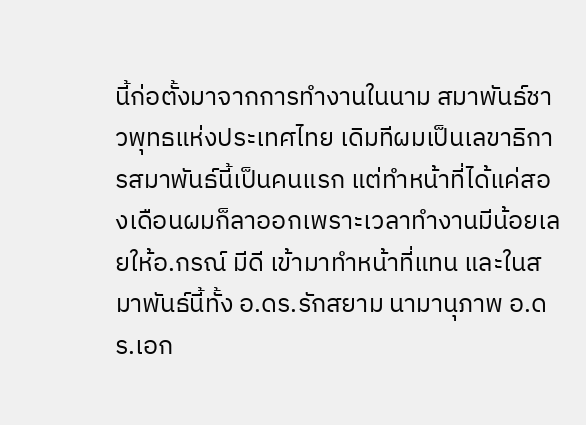นี้ก่อตั้งมาจากการทำงานในนาม สมาพันธ์ชาวพุทธแห่งประเทศไทย เดิมทีผมเป็นเลขาธิการสมาพันธ์นี้เป็นคนแรก แต่ทำหน้าที่ได้แค่สองเดือนผมก็ลาออกเพราะเวลาทำงานมีน้อยเลยให้อ.กรณ์ มีดี เข้ามาทำหน้าที่แทน และในสมาพันธ์นี้ทั้ง อ.ดร.รักสยาม นามานุภาพ อ.ดร.เอก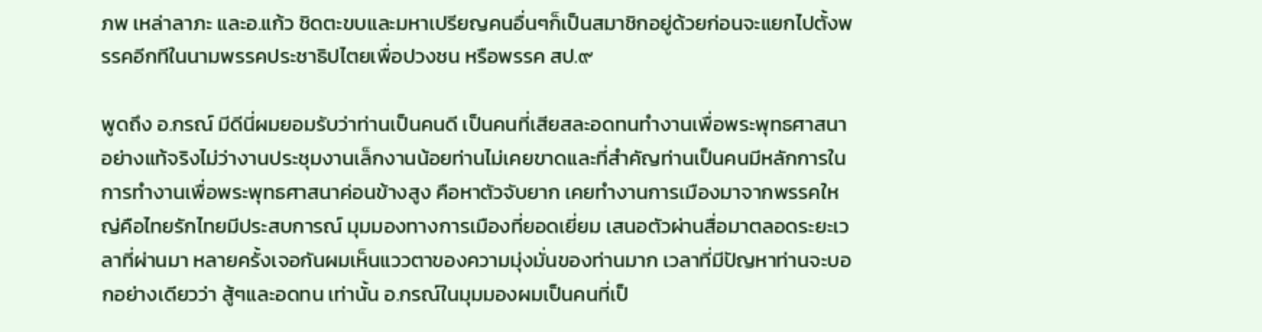ภพ เหล่าลาภะ และอ.แก้ว ชิดตะขบและมหาเปรียญคนอื่นๆก็เป็นสมาชิกอยู่ด้วยก่อนจะแยกไปตั้งพรรคอีกทีในนามพรรคประชาธิปไตยเพื่อปวงชน หรือพรรค สป.๙

พูดถึง อ.กรณ์ มีดีนี่ผมยอมรับว่าท่านเป็นคนดี เป็นคนที่เสียสละอดทนทำงานเพื่อพระพุทธศาสนาอย่างแท้จริงไม่ว่างานประชุมงานเล็กงานน้อยท่านไม่เคยขาดและที่สำคัญท่านเป็นคนมีหลักการในการทำงานเพื่อพระพุทธศาสนาค่อนข้างสูง คือหาตัวจับยาก เคยทำงานการเมืองมาจากพรรคใหญ่คือไทยรักไทยมีประสบการณ์ มุมมองทางการเมืองที่ยอดเยี่ยม เสนอตัวผ่านสื่อมาตลอดระยะเวลาที่ผ่านมา หลายครั้งเจอกันผมเห็นแววตาของความมุ่งมั่นของท่านมาก เวลาที่มีปัญหาท่านจะบอกอย่างเดียวว่า สู้ๆและอดทน เท่านั้น อ.กรณ์ในมุมมองผมเป็นคนที่เป็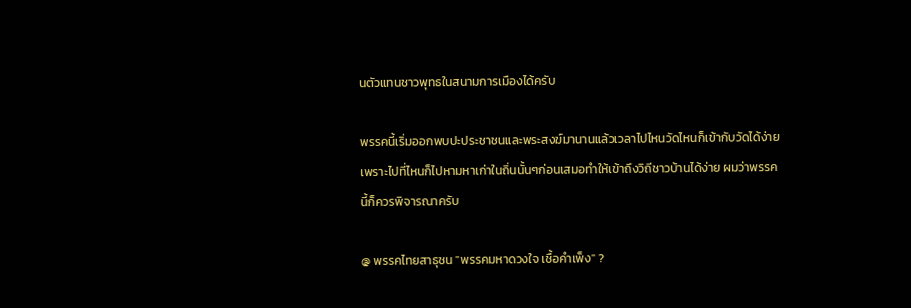นตัวแทนชาวพุทธในสนามการเมืองได้ครับ

พรรคนี้เริ่มออกพบปะประชาชนและพระสงฆ์มานานแล้วเวลาไปไหนวัดไหนก็เข้ากับวัดได้ง่ายเพราะไปที่ไหนก็ไปหามหาเก่าในถิ่นนั้นๆก่อนเสมอทำให้เข้าถึงวิถีชาวบ้านได้ง่าย ผมว่าพรรคนี้ก็ควรพิจารณาครับ

@ พรรคไทยสาธุชน "พรรคมหาดวงใจ เชื้อคำเพ็ง" ?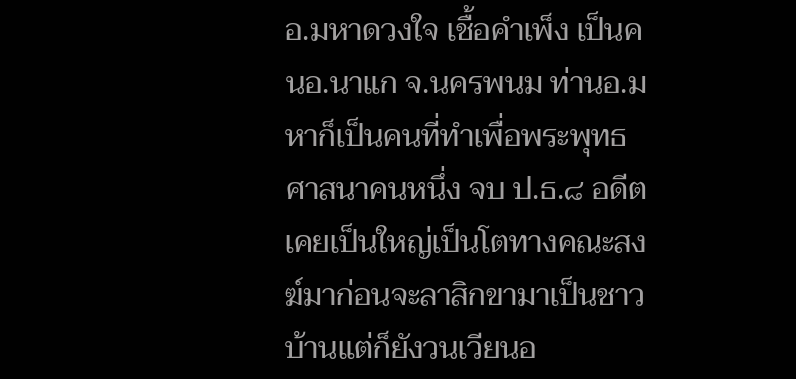อ.มหาดวงใจ เชื้อคำเพ็ง เป็นคนอ.นาแก จ.นครพนม ท่านอ.มหาก็เป็นคนที่ทำเพื่อพระพุทธศาสนาคนหนึ่ง จบ ป.ธ.๘ อดีตเคยเป็นใหญ่เป็นโตทางคณะสงฆ์มาก่อนจะลาสิกขามาเป็นชาวบ้านแต่ก็ยังวนเวียนอ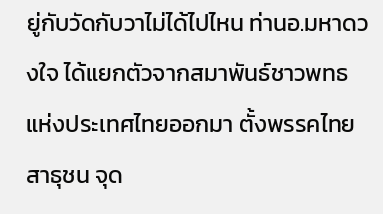ยู่กับวัดกับวาไม่ได้ไปไหน ท่านอ.มหาดวงใจ ได้แยกตัวจากสมาพันธ์ชาวพทธแห่งประเทศไทยออกมา ตั้งพรรคไทยสาธุชน จุด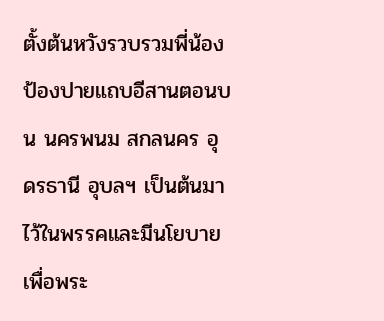ตั้งต้นหวังรวบรวมพี่น้องป้องปายแถบอีสานตอนบน นครพนม สกลนคร อุดรธานี อุบลฯ เป็นต้นมาไว้ในพรรคและมีนโยบายเพื่อพระ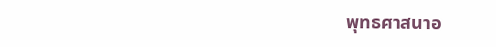พุทธศาสนาอ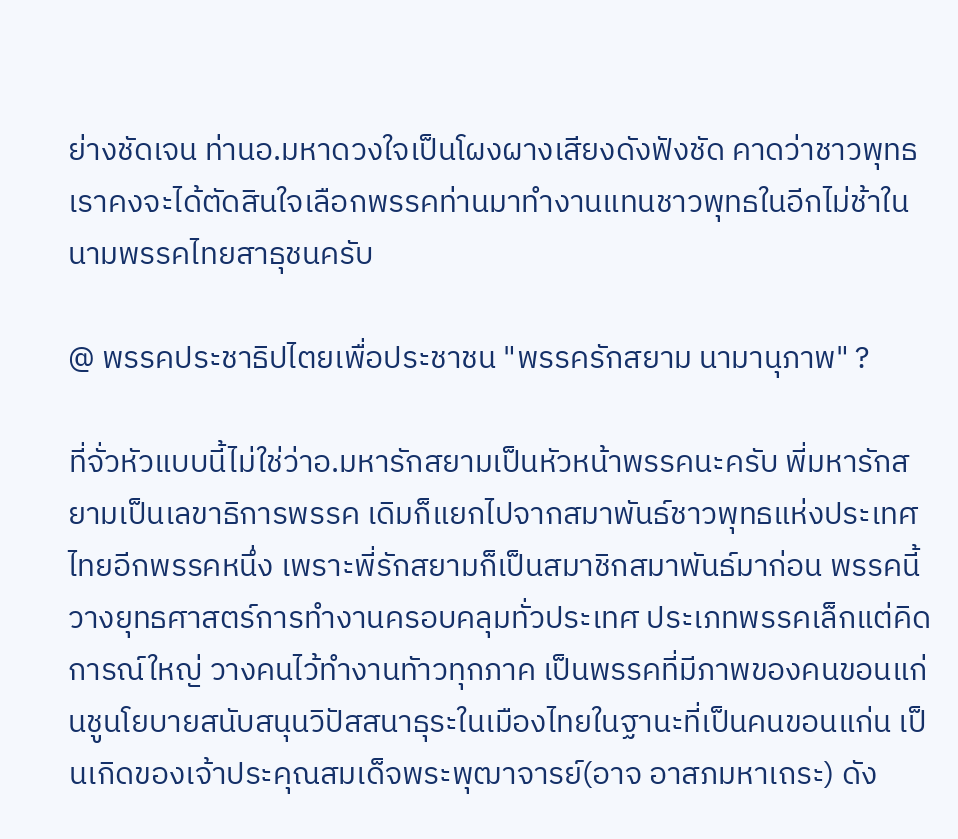ย่างชัดเจน ท่านอ.มหาดวงใจเป็นโผงผางเสียงดังฟังชัด คาดว่าชาวพุทธเราคงจะได้ตัดสินใจเลือกพรรคท่านมาทำงานแทนชาวพุทธในอีกไม่ช้าในนามพรรคไทยสาธุชนครับ

@ พรรคประชาธิปไตยเพื่อประชาชน "พรรครักสยาม นามานุภาพ" ?

ที่จั่วหัวแบบนี้ไม่ใช่ว่าอ.มหารักสยามเป็นหัวหน้าพรรคนะครับ พี่มหารักสยามเป็นเลขาธิการพรรค เดิมก็แยกไปจากสมาพันธ์ชาวพุทธแห่งประเทศไทยอีกพรรคหนึ่ง เพราะพี่รักสยามก็เป็นสมาชิกสมาพันธ์มาก่อน พรรคนี้วางยุทธศาสตร์การทำงานครอบคลุมทั่วประเทศ ประเภทพรรคเล็กแต่คิดการณ์ใหญ่ วางคนไว้ทำงานทัาวทุกภาค เป็นพรรคที่มีภาพของคนขอนแก่นชูนโยบายสนับสนุนวิปัสสนาธุระในเมืองไทยในฐานะที่เป็นคนขอนแก่น เป็นเกิดของเจ้าประคุณสมเด็จพระพุฒาจารย์(อาจ อาสภมหาเถระ) ดัง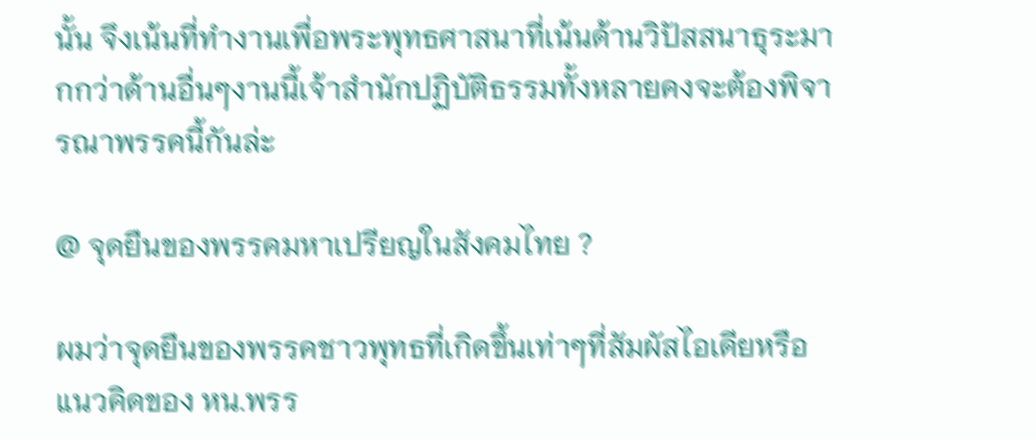นั้น จึงเน้นที่ทำงานเพื่อพระพุทธศาสนาที่เน้นด้านวิปัสสนาธุระมากกว่าด้านอื่นๆงานนี้เจ้าสำนักปฏิบัติธรรมทั้งหลายคงจะต้องพิจารณาพรรคนี้กันล่ะ

@ จุดยืนของพรรคมหาเปรียญในสังคมไทย ?

ผมว่าจุดยืนของพรรคชาวพุทธที่เกิดขึ้นเท่าๆที่สัมผัสไอเดียหรือแนวคิดของ หน.พรร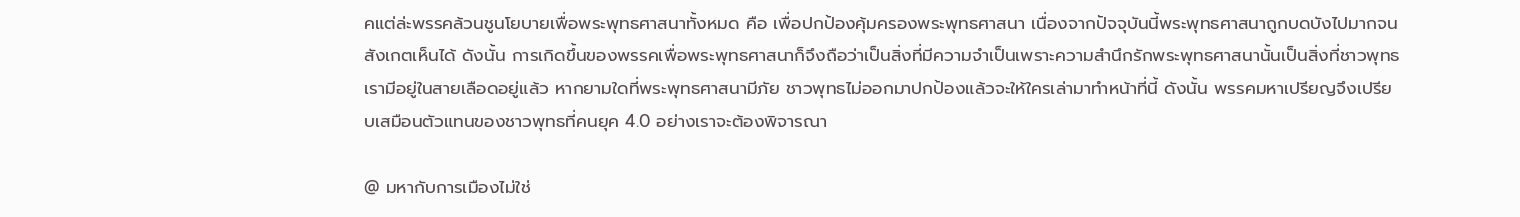คแต่ล่ะพรรคล้วนชูนโยบายเพื่อพระพุทธศาสนาทั้งหมด คือ เพื่อปกป้องคุ้มครองพระพุทธศาสนา เนื่องจากปัจจุบันนี้พระพุทธศาสนาถูกบดบังไปมากจนสังเกตเห็นได้ ดังนั้น การเกิดขึ้นของพรรคเพื่อพระพุทธศาสนาก็จึงถือว่าเป็นสิ่งที่มีความจำเป็นเพราะความสำนึกรักพระพุทธศาสนานั้นเป็นสิ่งที่ชาวพุทธเรามีอยู่ในสายเลือดอยู่แล้ว หากยามใดที่พระพุทธศาสนามีภัย ชาวพุทธไม่ออกมาปกป้องแล้วจะให้ใครเล่ามาทำหน้าที่นี้ ดังนั้น พรรคมหาเปรียญจึงเปรียบเสมือนตัวแทนของชาวพุทธที่คนยุค 4.0 อย่างเราจะต้องพิจารณา

@ มหากับการเมืองไม่ใช่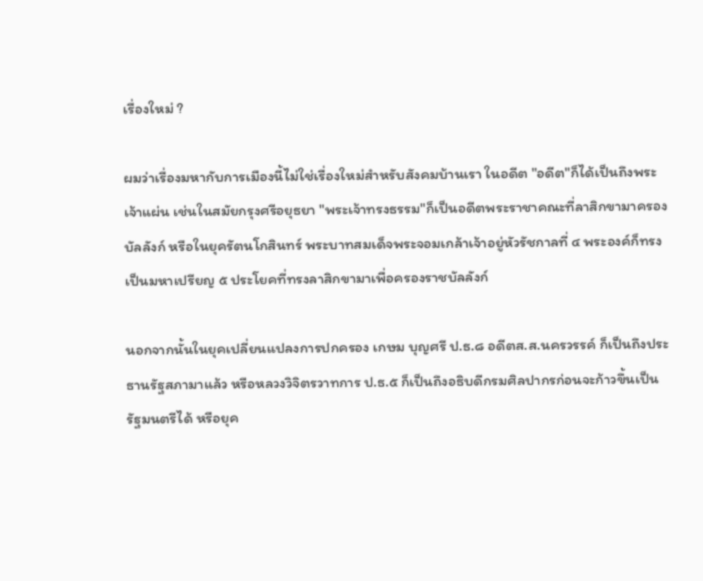เรื่องใหม่ ?

ผมว่าเรื่องมหากับการเมืองนี้ไม่ใช่เรื่องใหม่สำหรับสังคมบ้านเรา ในอดีต "อดีต"ก็ได้เป็นถึงพระเจ้าแผ่น เช่นในสมัยกรุงศรีอยุธยา "พระเจ้าทรงธรรม"ก็เป็นอดีตพระราชาคณะที่ลาสิกขามาครองบัลลังก์ หรือในยุครัตนโกสินทร์ พระบาทสมเด็จพระจอมเกล้าเจ้าอยู่หัวรัชกาลที่ ๔ พระองค์ก็ทรงเป็นมหาเปรียญ ๕ ประโยคที่ทรงลาสิกขามาเพื่อครองราชบัลลังก์

นอกจากนั้นในยุคเปลี่ยนแปลงการปกครอง เกษม บุญศรี ป.ธ.๘ อดีตส.ส.นครวรรค์ ก็เป็นถึงประธานรัฐสภามาแล้ว หรือหลวงวิจิตรวาทการ ป.ธ.๕ ก็เป็นถึงอธิบดีกรมศิลปากรก่อนจะก้าวขึ้นเป็นรัฐมนตรีได้ หรือยุค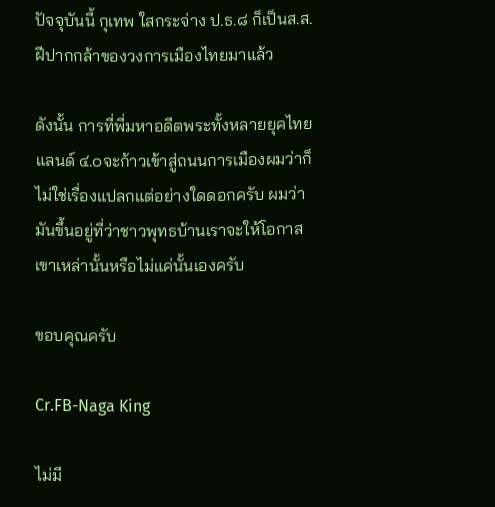ปัจจุบันนี้ กุเทพ ใสกระจ่าง ป.ธ.๘ ก็เป็นส.ส.ฝีปากกล้าของวงการเมืองไทยมาแล้ว

ดังนั้น การที่พี่มหาอดีตพระทั้งหลายยุคไทยแลนด์ ๔.๐จะก้าวเข้าสู่ถนนการเมืองผมว่าก็ไม่ใช่เรื่องแปลกแต่อย่างใดดอกครับ ผมว่ามันขึ้นอยู่ที่ว่าชาวพุทธบ้านเราจะให้โอกาสเขาเหล่านั้นหรือไม่แค่นั้นเองครับ

ขอบคุณครับ

Cr.FB-Naga King

ไม่มี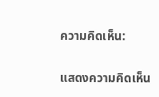ความคิดเห็น:

แสดงความคิดเห็น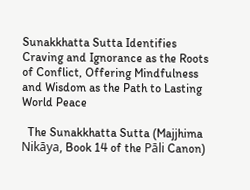Sunakkhatta Sutta Identifies Craving and Ignorance as the Roots of Conflict, Offering Mindfulness and Wisdom as the Path to Lasting World Peace

  The Sunakkhatta Sutta (Majjhima Nikāya, Book 14 of the Pāli Canon)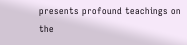presents profound teachings on the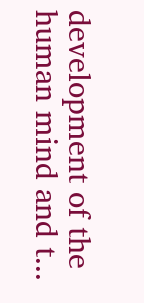development of the human mind and t...